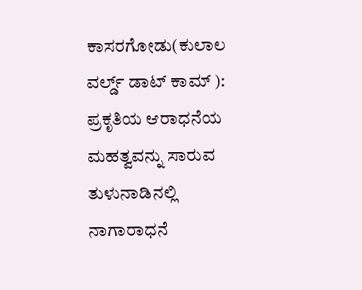ಕಾಸರಗೋಡು(ಕುಲಾಲ ವರ್ಲ್ಡ್ ಡಾಟ್ ಕಾಮ್ ): ಪ್ರಕೃತಿಯ ಆರಾಧನೆಯ ಮಹತ್ವವನ್ನು ಸಾರುವ ತುಳುನಾಡಿನಲ್ಲಿ ನಾಗಾರಾಧನೆ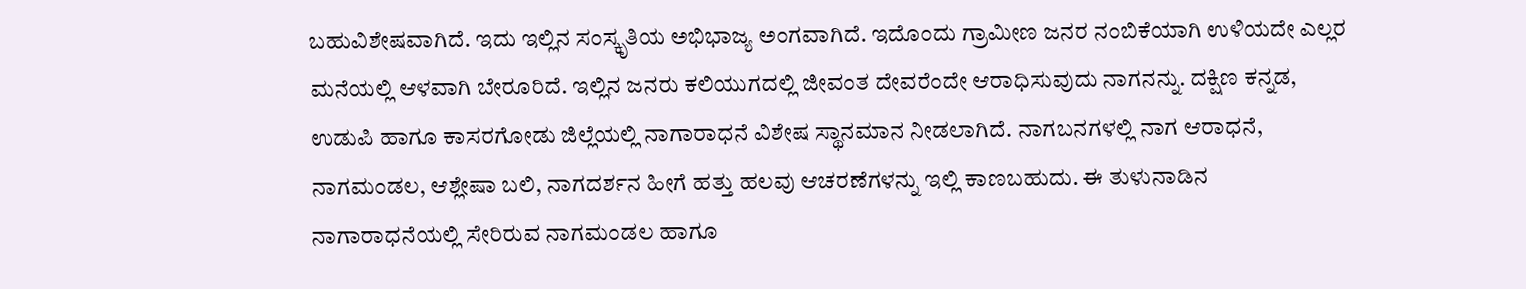ಬಹುವಿಶೇಷವಾಗಿದೆ. ಇದು ಇಲ್ಲಿನ ಸಂಸ್ಕೃತಿಯ ಅಭಿಭಾಜ್ಯ ಅಂಗವಾಗಿದೆ. ಇದೊಂದು ಗ್ರಾಮೀಣ ಜನರ ನಂಬಿಕೆಯಾಗಿ ಉಳಿಯದೇ ಎಲ್ಲರ ಮನೆಯಲ್ಲಿ ಆಳವಾಗಿ ಬೇರೂರಿದೆ. ಇಲ್ಲಿನ ಜನರು ಕಲಿಯುಗದಲ್ಲಿ ಜೀವಂತ ದೇವರೆಂದೇ ಆರಾಧಿಸುವುದು ನಾಗನನ್ನು. ದಕ್ಷಿಣ ಕನ್ನಡ, ಉಡುಪಿ ಹಾಗೂ ಕಾಸರಗೋಡು ಜಿಲ್ಲೆಯಲ್ಲಿ ನಾಗಾರಾಧನೆ ವಿಶೇಷ ಸ್ಥಾನಮಾನ ನೀಡಲಾಗಿದೆ. ನಾಗಬನಗಳಲ್ಲಿ ನಾಗ ಆರಾಧನೆ, ನಾಗಮಂಡಲ, ಆಶ್ಲೇಷಾ ಬಲಿ, ನಾಗದರ್ಶನ ಹೀಗೆ ಹತ್ತು ಹಲವು ಆಚರಣೆಗಳನ್ನು ಇಲ್ಲಿ ಕಾಣಬಹುದು. ಈ ತುಳುನಾಡಿನ ನಾಗಾರಾಧನೆಯಲ್ಲಿ ಸೇರಿರುವ ನಾಗಮಂಡಲ ಹಾಗೂ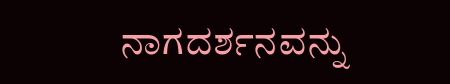ನಾಗದರ್ಶನವನ್ನು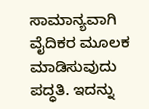ಸಾಮಾನ್ಯವಾಗಿ ವೈದಿಕರ ಮೂಲಕ ಮಾಡಿಸುವುದು ಪದ್ಧತಿ. ಇದನ್ನು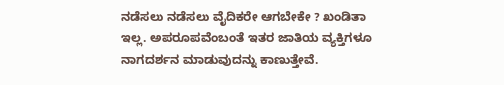ನಡೆಸಲು ನಡೆಸಲು ವೈದಿಕರೇ ಆಗಬೇಕೇ ? ಖಂಡಿತಾ ಇಲ್ಲ. ಅಪರೂಪವೆಂಬಂತೆ ಇತರ ಜಾತಿಯ ವ್ಯಕ್ತಿಗಳೂ ನಾಗದರ್ಶನ ಮಾಡುವುದನ್ನು ಕಾಣುತ್ತೇವೆ.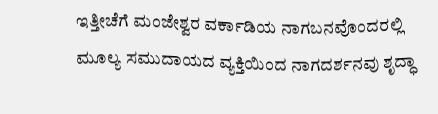ಇತ್ತೀಚೆಗೆ ಮಂಜೇಶ್ವರ ವರ್ಕಾಡಿಯ ನಾಗಬನವೊಂದರಲ್ಲಿ ಮೂಲ್ಯ ಸಮುದಾಯದ ವ್ಯಕ್ತಿಯಿಂದ ನಾಗದರ್ಶನವು ಶೃದ್ಧಾ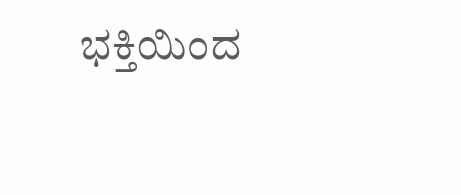ಭಕ್ತಿಯಿಂದ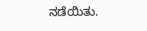ನಡೆಯಿತು.